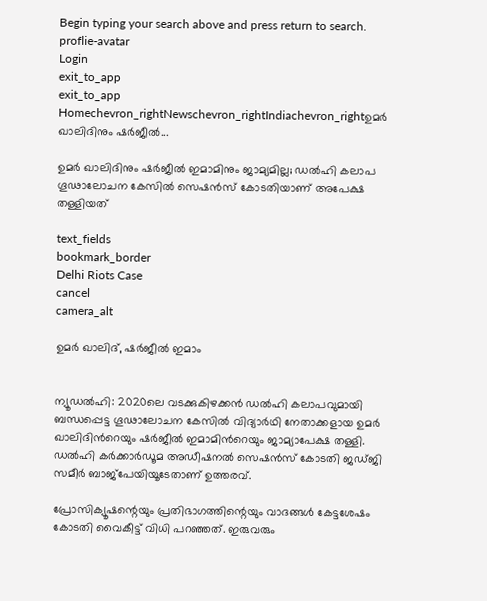Begin typing your search above and press return to search.
proflie-avatar
Login
exit_to_app
exit_to_app
Homechevron_rightNewschevron_rightIndiachevron_rightഉമർ ഖാലിദിനും ഷർജീൽ...

ഉമർ ഖാലിദിനും ഷർജീൽ ഇമാമിനും ജാമ്യമില്ല; ഡൽഹി കലാപ ഗൂഢാലോചന കേസിൽ സെഷൻസ് കോടതിയാണ് അപേക്ഷ തള്ളിയത്

text_fields
bookmark_border
Delhi Riots Case
cancel
camera_alt

ഉമർ ഖാലിദ്, ഷർജീൽ ഇമാം


ന്യൂഡൽഹി: 2020ലെ വടക്കുകിഴക്കൻ ഡൽഹി കലാപവുമായി ബന്ധപ്പെട്ട ഗൂഢാലോചന കേസിൽ വിദ്യാർഥി നേതാക്കളായ ഉമർ ഖാലിദിന്‍റെയും ഷർജീൽ ഇമാമിന്‍റെയും ജാമ്യാപേക്ഷ തള്ളി. ഡൽഹി കർക്കാർഡൂമ അഡീഷനൽ സെഷൻസ് കോടതി ജഡ്ജി സമീർ ബാജ്പേയിയൂടേതാണ് ഉത്തരവ്.

പ്രോസിക്യൂഷന്റെയും പ്രതിഭാഗത്തിന്റെയും വാദങ്ങൾ കേട്ടശേഷം കോടതി വൈകീട്ട് വിധി പറഞ്ഞത്. ഇരുവരും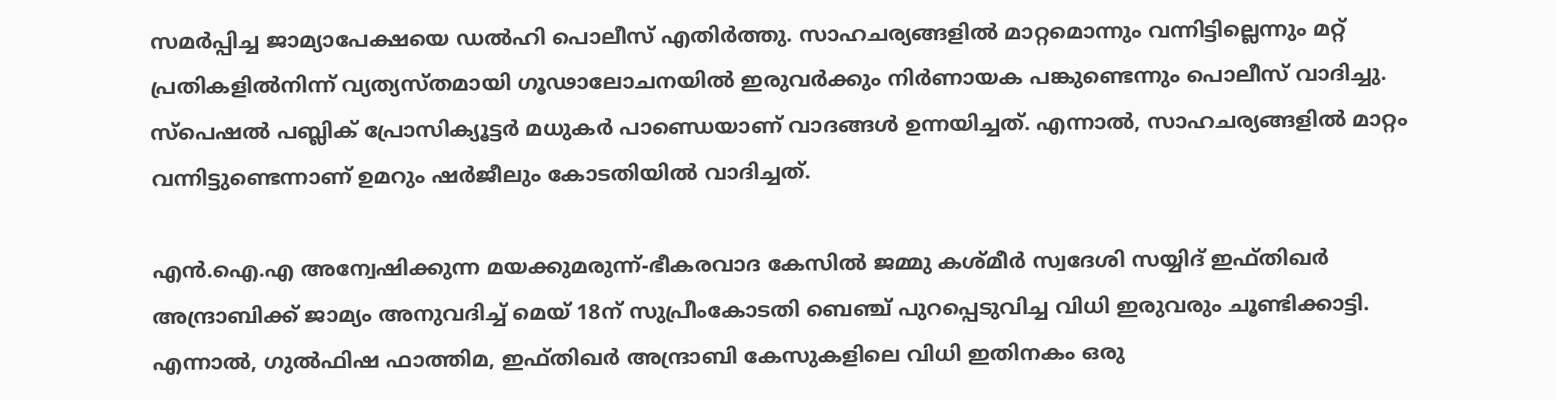സമർപ്പിച്ച ജാമ്യാപേക്ഷയെ ഡൽഹി പൊലീസ് എതിർത്തു. സാഹചര്യങ്ങളിൽ മാറ്റമൊന്നും വന്നിട്ടില്ലെന്നും മറ്റ് പ്രതികളിൽനിന്ന് വ്യത്യസ്തമായി ഗൂഢാലോചനയിൽ ഇരുവർക്കും നിർണായക പങ്കുണ്ടെന്നും പൊലീസ് വാദിച്ചു. സ്‌പെഷൽ പബ്ലിക് പ്രോസിക്യൂട്ടർ മധുകർ പാണ്ഡെയാണ് വാദങ്ങൾ ഉന്നയിച്ചത്. എന്നാൽ, സാഹചര്യങ്ങളിൽ മാറ്റം വന്നിട്ടുണ്ടെന്നാണ് ഉമറും ഷർജീലും കോടതിയിൽ വാദിച്ചത്.

എൻ.ഐ.എ അന്വേഷിക്കുന്ന മയക്കുമരുന്ന്-ഭീകരവാദ കേസിൽ ജമ്മു കശ്മീർ സ്വദേശി സയ്യിദ് ഇഫ്തിഖർ അന്ദ്രാബിക്ക് ജാമ്യം അനുവദിച്ച് മെയ് 18ന് സുപ്രീംകോടതി ബെഞ്ച് പുറപ്പെടുവിച്ച വിധി ഇരുവരും ചൂണ്ടിക്കാട്ടി. എന്നാൽ, ഗുൽഫിഷ ഫാത്തിമ, ഇഫ്തിഖർ അന്ദ്രാബി കേസുകളിലെ വിധി ഇതിനകം ഒരു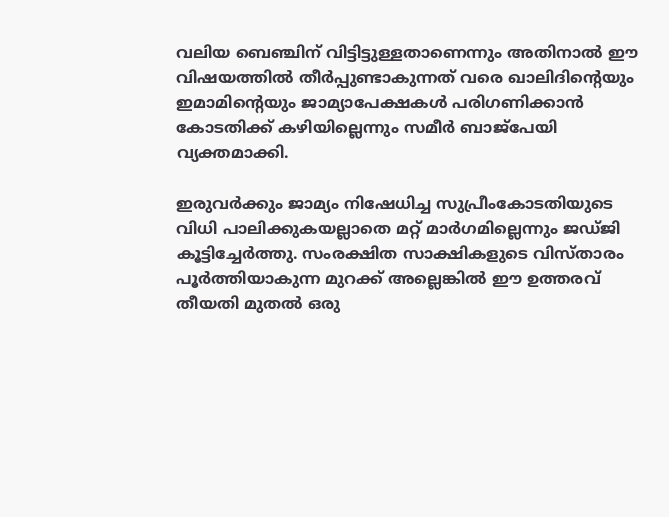വലിയ ബെഞ്ചിന് വിട്ടിട്ടുള്ളതാണെന്നും അതിനാൽ ഈ വിഷയത്തിൽ തീർപ്പുണ്ടാകുന്നത് വരെ ഖാലിദിന്റെയും ഇമാമിന്റെയും ജാമ്യാപേക്ഷകൾ പരിഗണിക്കാൻ കോടതിക്ക് കഴിയില്ലെന്നും സമീർ ബാജ്പേയി വ്യക്തമാക്കി.

ഇരുവർക്കും ജാമ്യം നിഷേധിച്ച സുപ്രീംകോടതിയുടെ വിധി പാലിക്കുകയല്ലാതെ മറ്റ് മാർഗമില്ലെന്നും ജഡ്ജി കൂട്ടിച്ചേർത്തു. സംരക്ഷിത സാക്ഷികളുടെ വിസ്താരം പൂർത്തിയാകുന്ന മുറക്ക് അല്ലെങ്കിൽ ഈ ഉത്തരവ് തീയതി മുതൽ ഒരു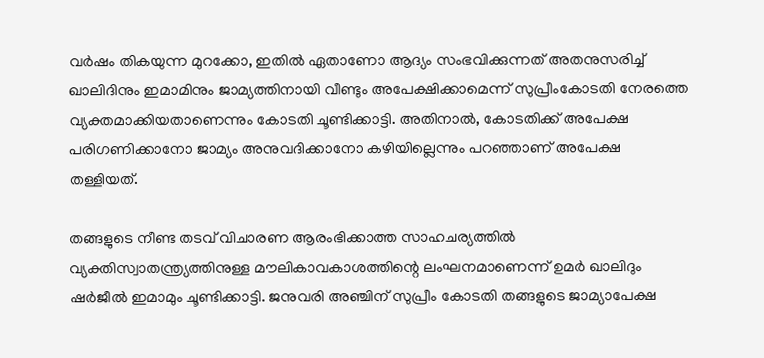വർഷം തികയുന്ന മുറക്കോ, ഇതിൽ ഏതാണോ ആദ്യം സംഭവിക്കുന്നത് അതനുസരിച്ച് ഖാലിദിനും ഇമാമിനും ജാമ്യത്തിനായി വീണ്ടും അപേക്ഷിക്കാമെന്ന് സുപ്രീംകോടതി നേരത്തെ വ്യക്തമാക്കിയതാണെന്നും കോടതി ചൂണ്ടിക്കാട്ടി. അതിനാൽ, കോടതിക്ക് അപേക്ഷ പരിഗണിക്കാനോ ജാമ്യം അനുവദിക്കാനോ കഴിയില്ലെന്നും പറഞ്ഞാണ് അപേക്ഷ തള്ളിയത്.

തങ്ങളുടെ നീണ്ട തടവ് വിചാരണ ആരംഭിക്കാത്ത സാഹചര്യത്തിൽ വ്യക്തിസ്വാതന്ത്ര്യത്തിനുള്ള മൗലികാവകാശത്തിന്റെ ലംഘനമാണെന്ന് ഉമർ ഖാലിദും ഷർജീൽ ഇമാമും ചൂണ്ടിക്കാട്ടി. ജനുവരി അഞ്ചിന് സുപ്രീം കോടതി തങ്ങളുടെ ജാമ്യാപേക്ഷ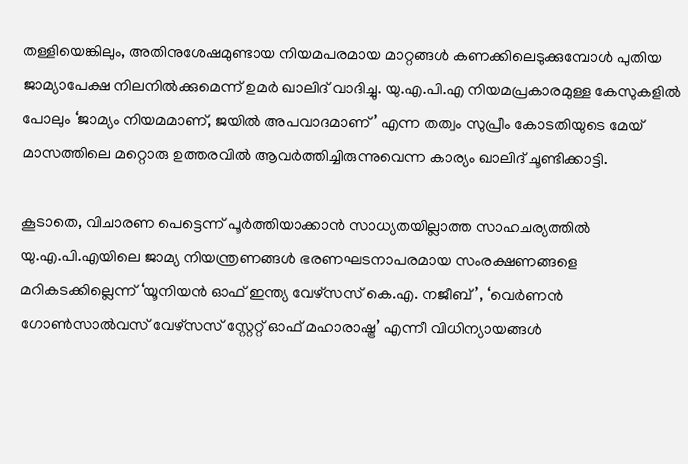തള്ളിയെങ്കിലും, അതിനുശേഷമുണ്ടായ നിയമപരമായ മാറ്റങ്ങൾ കണക്കിലെടുക്കുമ്പോൾ പുതിയ ജാമ്യാപേക്ഷ നിലനിൽക്കുമെന്ന് ഉമർ ഖാലിദ് വാദിച്ചു. യു.എ.പി.എ നിയമപ്രകാരമുള്ള കേസുകളിൽ പോലും ‘ജാമ്യം നിയമമാണ്, ജയിൽ അപവാദമാണ്’ എന്ന തത്വം സുപ്രീം കോടതിയുടെ മേയ് മാസത്തിലെ മറ്റൊരു ഉത്തരവിൽ ആവർത്തിച്ചിരുന്നുവെന്ന കാര്യം ഖാലിദ് ചൂണ്ടിക്കാട്ടി.

കൂടാതെ, വിചാരണ പെട്ടെന്ന് പൂർത്തിയാക്കാൻ സാധ്യതയില്ലാത്ത സാഹചര്യത്തിൽ യു.എ.പി.എയിലെ ജാമ്യ നിയന്ത്രണങ്ങൾ ഭരണഘടനാപരമായ സംരക്ഷണങ്ങളെ മറികടക്കില്ലെന്ന് ‘യൂനിയൻ ഓഫ് ഇന്ത്യ വേഴ്സസ് കെ.എ. നജീബ്’, ‘വെർണൻ ഗോൺസാൽവസ് വേഴ്സസ് സ്റ്റേറ്റ് ഓഫ് മഹാരാഷ്ട്ര’ എന്നീ വിധിന്യായങ്ങൾ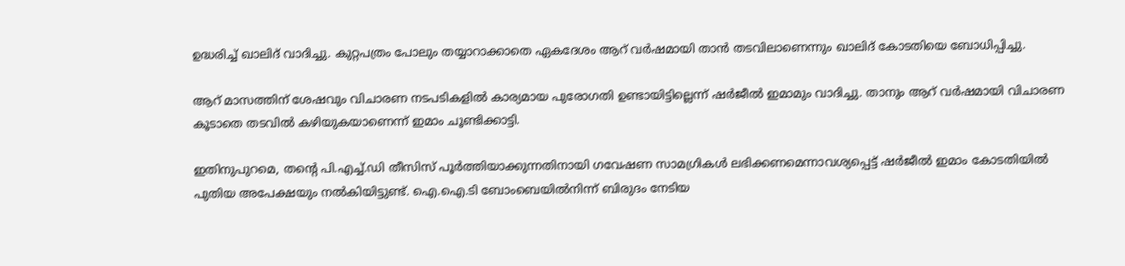ഉദ്ധരിച്ച് ഖാലിദ് വാദിച്ചു. കുറ്റപത്രം പോലും തയ്യാറാക്കാതെ ഏകദേശം ആറ് വർഷമായി താൻ തടവിലാണെന്നും ഖാലിദ് കോടതിയെ ബോധിപ്പിച്ചു.

ആറ് മാസത്തിന് ശേഷവും വിചാരണ നടപടികളിൽ കാര്യമായ പുരോഗതി ഉണ്ടായിട്ടില്ലെന്ന് ഷർജീൽ ഇമാമും വാദിച്ചു. താനും ആറ് വർഷമായി വിചാരണ കൂടാതെ തടവിൽ കഴിയുകയാണെന്ന് ഇമാം ചൂണ്ടിക്കാട്ടി.

ഇതിനുപുറമെ, തന്റെ പി.എച്ച്.ഡി തീസിസ് പൂർത്തിയാക്കുന്നതിനായി ഗവേഷണ സാമഗ്രികൾ ലഭിക്കണമെന്നാവശ്യപ്പെട്ട് ഷർജീൽ ഇമാം കോടതിയിൽ പുതിയ അപേക്ഷയും നൽകിയിട്ടുണ്ട്. ഐ.ഐ.ടി ബോംബെയിൽനിന്ന് ബിരുദം നേടിയ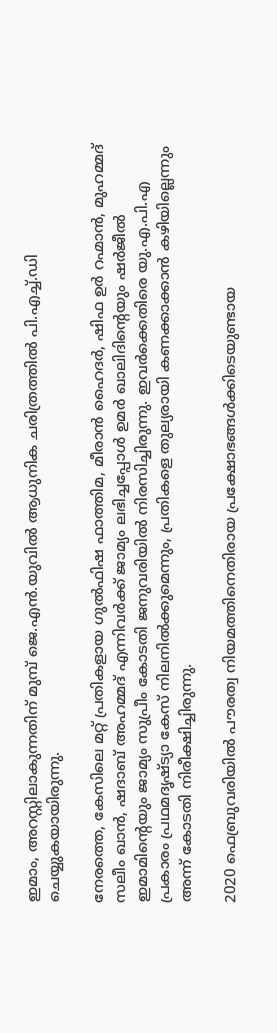ഇമാം, അറസ്റ്റിലാകുന്നതിന് മുമ്പ് ജെ.എൻ.യുവിൽ ആധുനിക ചരിത്രത്തിൽ പി.എച്ച്.ഡി ചെയ്യുകയായിരുന്നു.

നേരത്തെ, കേസിലെ മറ്റ് പ്രതികളായ ഗുൽഫിഷ ഫാത്തിമ, മീരാൻ ഹൈദർ, ഷിഫ ഉർ റഹ്മാൻ, മുഹമ്മദ് സലീം ഖാൻ, ഷദാബ് അഹമ്മദ് എന്നിവർക്ക് ജാമ്യം ലഭിച്ചപ്പോൾ ഉമർ ഖാലിദിന്റെയും ഷർജീൽ ഇമാമിന്റെയും ജാമ്യം സുപ്രീം കോടതി ജനുവരിയിൽ നിരസിച്ചിരുന്നു. ഇവർക്കെതിരെ യു.എ.പി.എ പ്രകാരം പ്രഥമദൃഷ്ട്യാ കേസ് നിലനിൽക്കുമെന്നും, പ്രതികളെ തുല്യരായി കണക്കാക്കാൻ കഴിയില്ലെന്നും അന്ന് കോടതി നിരീക്ഷിച്ചിരുന്നു.

2020 ഫെബ്രുവരിയിൽ പൗരത്വ നിയമത്തിനെതിരായ പ്രക്ഷോഭങ്ങൾക്കിടെയുണ്ടായ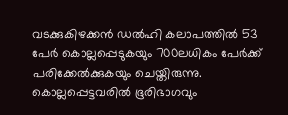വടക്കുകിഴക്കൻ ഡൽഹി കലാപത്തിൽ 53 പേർ കൊല്ലപ്പെടുകയും 700ലധികം പേർക്ക് പരിക്കേൽക്കുകയും ചെയ്തിരുന്നു. കൊല്ലപ്പെട്ടവരിൽ ഭൂരിഭാഗവും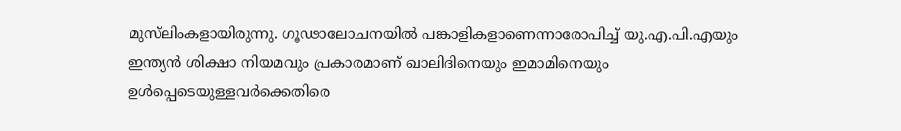മുസ്‍ലിംകളായിരുന്നു. ഗൂഢാലോചനയിൽ പങ്കാളികളാണെന്നാരോപിച്ച് യു.എ.പി.എയും ഇന്ത്യൻ ശിക്ഷാ നിയമവും പ്രകാരമാണ് ഖാലിദിനെയും ഇമാമിനെയും ഉൾപ്പെടെയുള്ളവർക്കെതിരെ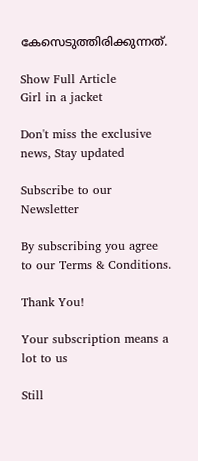കേസെടുത്തിരിക്കുന്നത്.

Show Full Article
Girl in a jacket

Don't miss the exclusive news, Stay updated

Subscribe to our Newsletter

By subscribing you agree to our Terms & Conditions.

Thank You!

Your subscription means a lot to us

Still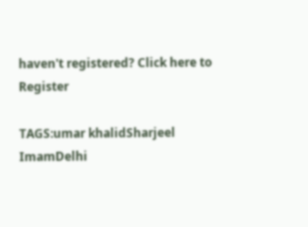haven't registered? Click here to Register

TAGS:umar khalidSharjeel ImamDelhi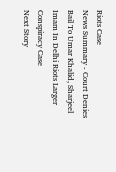Riots Case
News Summary - Court Denies Bail To Umar Khalid, Sharjeel Imam In Delhi Riots Larger Conspiracy Case
Next Story